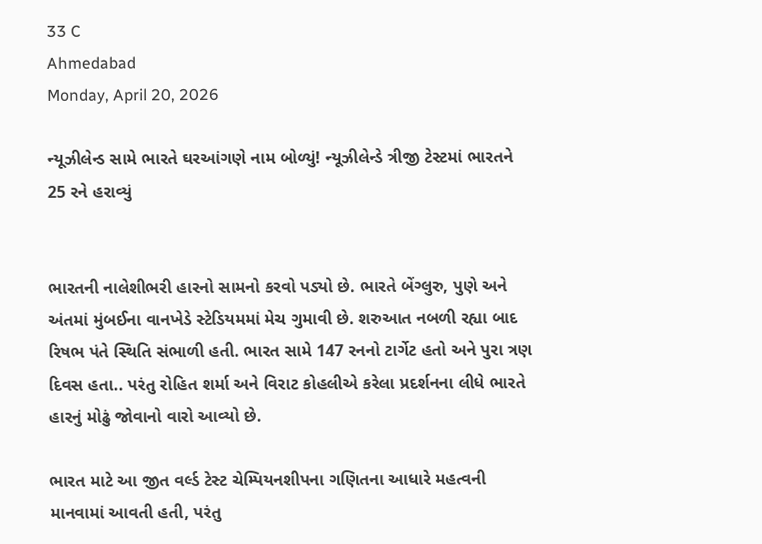33 C
Ahmedabad
Monday, April 20, 2026

ન્યૂઝીલેન્ડ સામે ભારતે ઘરઆંગણે નામ બોળ્યું! ન્યૂઝીલેન્ડે ત્રીજી ટેસ્ટમાં ભારતને 25 રને હરાવ્યું


ભારતની નાલેશીભરી હારનો સામનો કરવો પડ્યો છે. ભારતે બેંગ્લુરુ, પુણે અને અંતમાં મુંબઈના વાનખેડે સ્ટેડિયમમાં મેચ ગુમાવી છે. શરુઆત નબળી રહ્યા બાદ રિષભ પંતે સ્થિતિ સંભાળી હતી. ભારત સામે 147 રનનો ટાર્ગેટ હતો અને પુરા ત્રણ દિવસ હતા.. પરંતુ રોહિત શર્મા અને વિરાટ કોહલીએ કરેલા પ્રદર્શનના લીધે ભારતે હારનું મોઢું જોવાનો વારો આવ્યો છે.

ભારત માટે આ જીત વર્લ્ડ ટેસ્ટ ચેમ્પિયનશીપના ગણિતના આધારે મહત્વની માનવામાં આવતી હતી, પરંતુ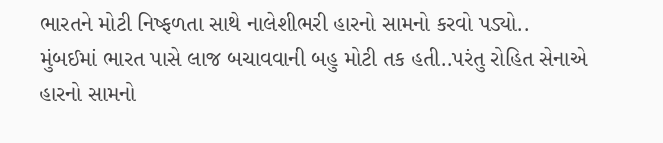ભારતને મોટી નિષ્ફળતા સાથે નાલેશીભરી હારનો સામનો કરવો પડ્યો.. મુંબઈમાં ભારત પાસે લાજ બચાવવાની બહુ મોટી તક હતી..પરંતુ રોહિત સેનાએ હારનો સામનો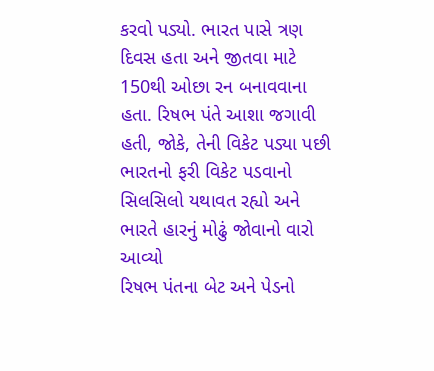કરવો પડ્યો. ભારત પાસે ત્રણ દિવસ હતા અને જીતવા માટે 150થી ઓછા રન બનાવવાના હતા. રિષભ પંતે આશા જગાવી હતી, જોકે, તેની વિકેટ પડ્યા પછી ભારતનો ફરી વિકેટ પડવાનો સિલસિલો યથાવત રહ્યો અને ભારતે હારનું મોઢું જોવાનો વારો આવ્યો
રિષભ પંતના બેટ અને પેડનો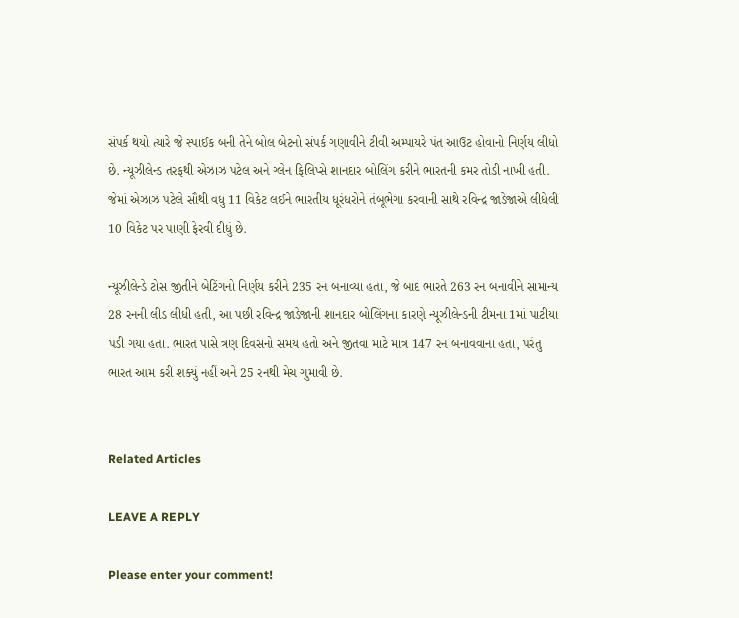સંપર્ક થયો ત્યારે જે સ્પાઈક બની તેને બોલ બેટનો સંપર્ક ગણાવીને ટીવી અમ્પાયરે પંત આઉટ હોવાનો નિર્ણય લીધો છે. ન્યૂઝીલેન્ડ તરફથી એઝાઝ પટેલ અને ગ્લેન ફિલિપ્સે શાનદાર બોલિંગ કરીને ભારતની કમર તોડી નાખી હતી. જેમાં એઝાઝ પટેલે સૌથી વધુ 11 વિકેટ લઈને ભારતીય ધૂરંધરોને તંબૂભેગા કરવાની સાથે રવિન્દ્ર જાડેજાએ લીધેલી 10 વિકેટ પર પાણી ફેરવી દીધું છે.

ન્યૂઝીલેન્ડે ટોસ જીતીને બેટિંગનો નિર્ણય કરીને 235 રન બનાવ્યા હતા, જે બાદ ભારતે 263 રન બનાવીને સામાન્ય 28 રનની લીડ લીધી હતી, આ પછી રવિન્દ્ર જાડેજાની શાનદાર બોલિંગના કારણે ન્યૂઝીલેન્ડની ટીમના 1માં પાટીયા પડી ગયા હતા. ભારત પાસે ત્રણ દિવસનો સમય હતો અને જીતવા માટે માત્ર 147 રન બનાવવાના હતા, પરંતુ ભારત આમ કરી શક્યું નહીં અને 25 રનથી મેચ ગુમાવી છે.


Related Articles

LEAVE A REPLY

Please enter your comment!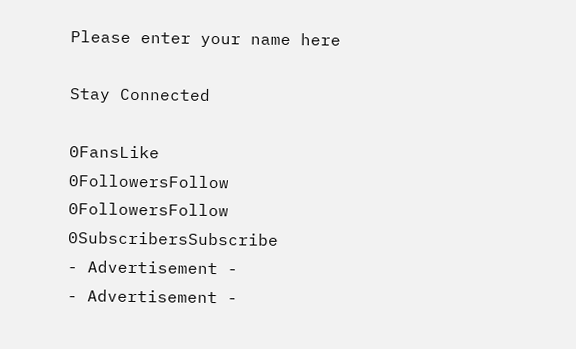Please enter your name here

Stay Connected

0FansLike
0FollowersFollow
0FollowersFollow
0SubscribersSubscribe
- Advertisement -
- Advertisement -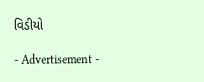વિડીયો

- Advertisement -